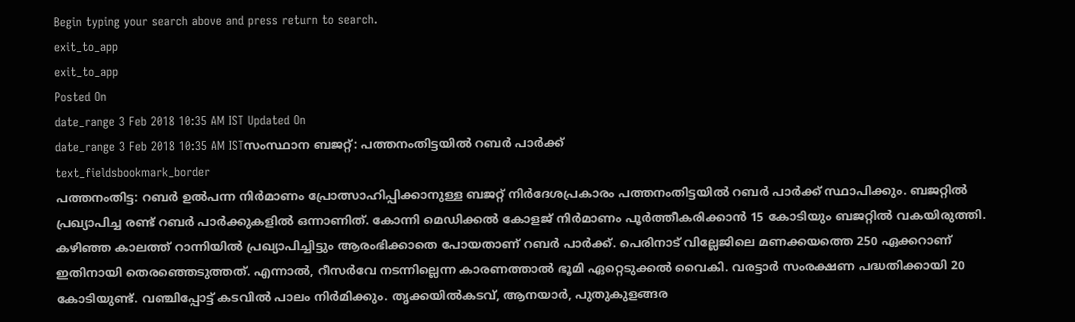Begin typing your search above and press return to search.
exit_to_app
exit_to_app
Posted On
date_range 3 Feb 2018 10:35 AM IST Updated On
date_range 3 Feb 2018 10:35 AM ISTസംസ്ഥാന ബജറ്റ്: പത്തനംതിട്ടയിൽ റബർ പാർക്ക്
text_fieldsbookmark_border
പത്തനംതിട്ട: റബർ ഉൽപന്ന നിർമാണം പ്രോത്സാഹിപ്പിക്കാനുള്ള ബജറ്റ് നിർദേശപ്രകാരം പത്തനംതിട്ടയിൽ റബർ പാർക്ക് സ്ഥാപിക്കും. ബജറ്റിൽ പ്രഖ്യാപിച്ച രണ്ട് റബർ പാർക്കുകളിൽ ഒന്നാണിത്. കോന്നി മെഡിക്കൽ കോളജ് നിർമാണം പൂർത്തീകരിക്കാൻ 15 കോടിയും ബജറ്റിൽ വകയിരുത്തി. കഴിഞ്ഞ കാലത്ത് റാന്നിയിൽ പ്രഖ്യാപിച്ചിട്ടും ആരംഭിക്കാതെ പോയതാണ് റബർ പാർക്ക്. പെരിനാട് വില്ലേജിലെ മണക്കയത്തെ 250 ഏക്കറാണ് ഇതിനായി തെരഞ്ഞെടുത്തത്. എന്നാൽ, റീസർവേ നടന്നില്ലെന്ന കാരണത്താൽ ഭൂമി ഏറ്റെടുക്കൽ വൈകി. വരട്ടാർ സംരക്ഷണ പദ്ധതിക്കായി 20 കോടിയുണ്ട്. വഞ്ചിപ്പോട്ട് കടവിൽ പാലം നിർമിക്കും. തൃക്കയിൽകടവ്, ആനയാർ, പുതുകുളങ്ങര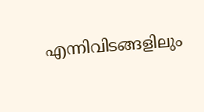എന്നിവിടങ്ങളിലും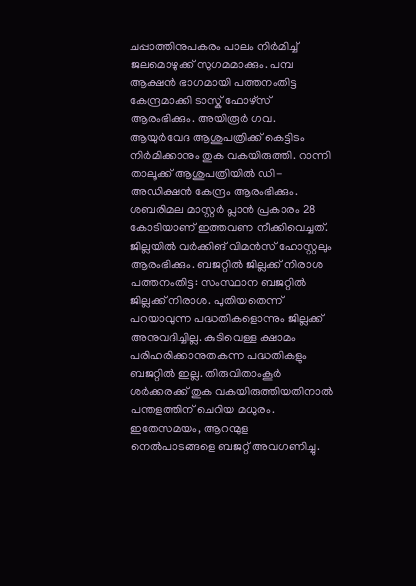ചപ്പാത്തിനുപകരം പാലം നിർമിച്ച് ജലമൊഴുക്ക് സുഗമമാക്കും. പമ്പ ആക്ഷൻ ഭാഗമായി പത്തനംതിട്ട കേന്ദ്രമാക്കി ടാസ്ക് ഫോഴ്സ് ആരംഭിക്കും. അയിരൂർ ഗവ. ആയുർവേദ ആശുപത്രിക്ക് കെട്ടിടം നിർമിക്കാനും തുക വകയിരുത്തി. റാന്നി താലൂക്ക് ആശുപത്രിയിൽ ഡി-അഡിക്ഷൻ കേന്ദ്രം ആരംഭിക്കും. ശബരിമല മാസ്റ്റർ പ്ലാൻ പ്രകാരം 28 കോടിയാണ് ഇത്തവണ നീക്കിവെച്ചത്. ജില്ലയിൽ വർക്കിങ് വിമൻസ് ഹോസ്റ്റലും ആരംഭിക്കും. ബജറ്റിൽ ജില്ലക്ക് നിരാശ പത്തനംതിട്ട: സംസ്ഥാന ബജറ്റിൽ ജില്ലക്ക് നിരാശ. പുതിയതെന്ന് പറയാവുന്ന പദ്ധതികളൊന്നും ജില്ലക്ക് അനുവദിച്ചില്ല. കുടിവെള്ള ക്ഷാമം പരിഹരിക്കാനുതകന്ന പദ്ധതികളും ബജറ്റിൽ ഇല്ല. തിരുവിതാംകൂർ ശർക്കരക്ക് തുക വകയിരുത്തിയതിനാൽ പന്തളത്തിന് ചെറിയ മധുരം. ഇതേസമയം, ആറന്മുള നെൽപാടങ്ങളെ ബജറ്റ് അവഗണിച്ചു.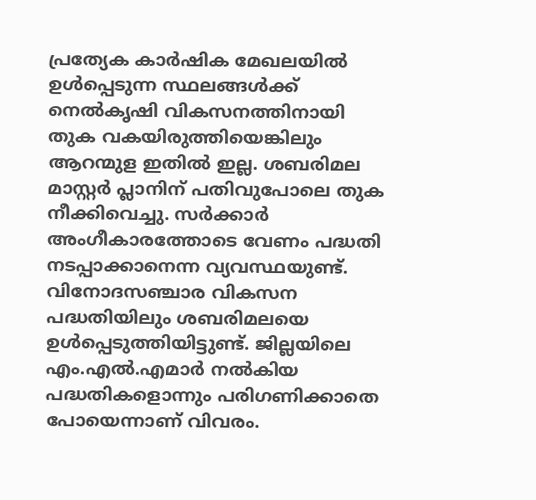പ്രത്യേക കാർഷിക മേഖലയിൽ ഉൾപ്പെടുന്ന സ്ഥലങ്ങൾക്ക് നെൽകൃഷി വികസനത്തിനായി തുക വകയിരുത്തിയെങ്കിലും ആറന്മുള ഇതിൽ ഇല്ല. ശബരിമല മാസ്റ്റർ പ്ലാനിന് പതിവുപോലെ തുക നീക്കിവെച്ചു. സർക്കാർ അംഗീകാരത്തോടെ വേണം പദ്ധതി നടപ്പാക്കാനെന്ന വ്യവസ്ഥയുണ്ട്. വിനോദസഞ്ചാര വികസന പദ്ധതിയിലും ശബരിമലയെ ഉൾപ്പെടുത്തിയിട്ടുണ്ട്. ജില്ലയിലെ എം.എൽ.എമാർ നൽകിയ പദ്ധതികളൊന്നും പരിഗണിക്കാതെ പോയെന്നാണ് വിവരം.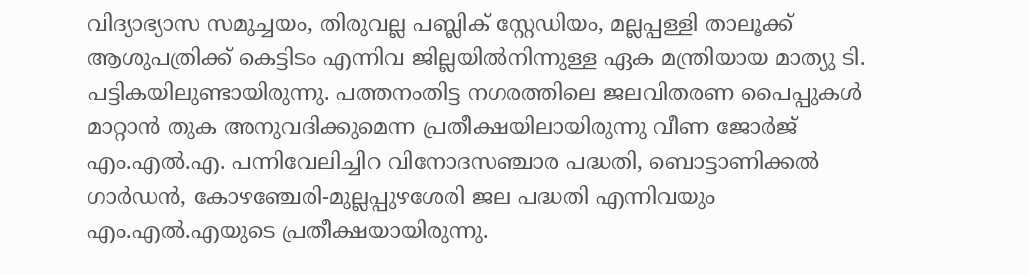വിദ്യാഭ്യാസ സമുച്ചയം, തിരുവല്ല പബ്ലിക് സ്റ്റേഡിയം, മല്ലപ്പള്ളി താലൂക്ക് ആശുപത്രിക്ക് കെട്ടിടം എന്നിവ ജില്ലയിൽനിന്നുള്ള ഏക മന്ത്രിയായ മാത്യു ടി. പട്ടികയിലുണ്ടായിരുന്നു. പത്തനംതിട്ട നഗരത്തിലെ ജലവിതരണ പൈപ്പുകൾ മാറ്റാൻ തുക അനുവദിക്കുമെന്ന പ്രതീക്ഷയിലായിരുന്നു വീണ ജോർജ് എം.എൽ.എ. പന്നിവേലിച്ചിറ വിനോദസഞ്ചാര പദ്ധതി, ബൊട്ടാണിക്കൽ ഗാർഡൻ, കോഴഞ്ചേരി-മുല്ലപ്പുഴശേരി ജല പദ്ധതി എന്നിവയും എം.എൽ.എയുടെ പ്രതീക്ഷയായിരുന്നു.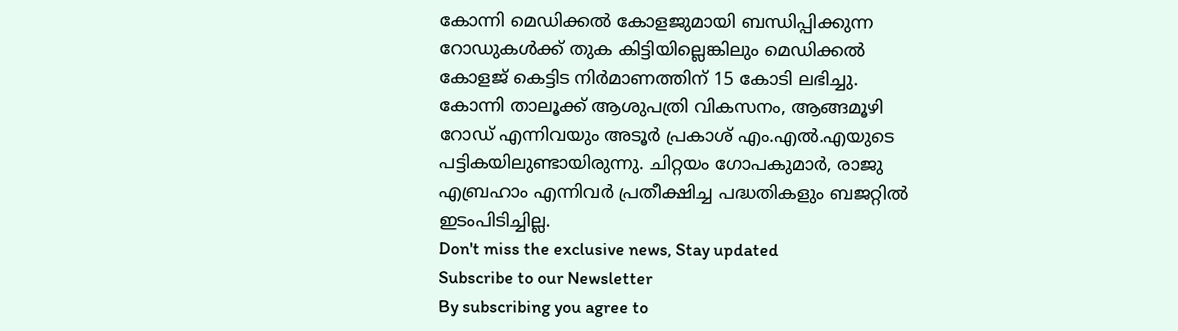കോന്നി മെഡിക്കൽ കോളജുമായി ബന്ധിപ്പിക്കുന്ന റോഡുകൾക്ക് തുക കിട്ടിയില്ലെങ്കിലും മെഡിക്കൽ കോളജ് കെട്ടിട നിർമാണത്തിന് 15 കോടി ലഭിച്ചു. കോന്നി താലൂക്ക് ആശുപത്രി വികസനം, ആങ്ങമൂഴി റോഡ് എന്നിവയും അടൂർ പ്രകാശ് എം.എൽ.എയുടെ പട്ടികയിലുണ്ടായിരുന്നു. ചിറ്റയം ഗോപകുമാർ, രാജു എബ്രഹാം എന്നിവർ പ്രതീക്ഷിച്ച പദ്ധതികളും ബജറ്റിൽ ഇടംപിടിച്ചില്ല.
Don't miss the exclusive news, Stay updated
Subscribe to our Newsletter
By subscribing you agree to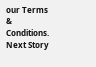our Terms & Conditions.
Next Story